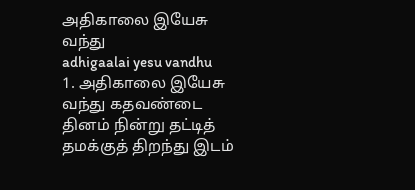அதிகாலை இயேசு வந்து
adhigaalai yesu vandhu
1. அதிகாலை இயேசு வந்து கதவண்டை தினம் நின்று தட்டித் தமக்குத் திறந்து இடம்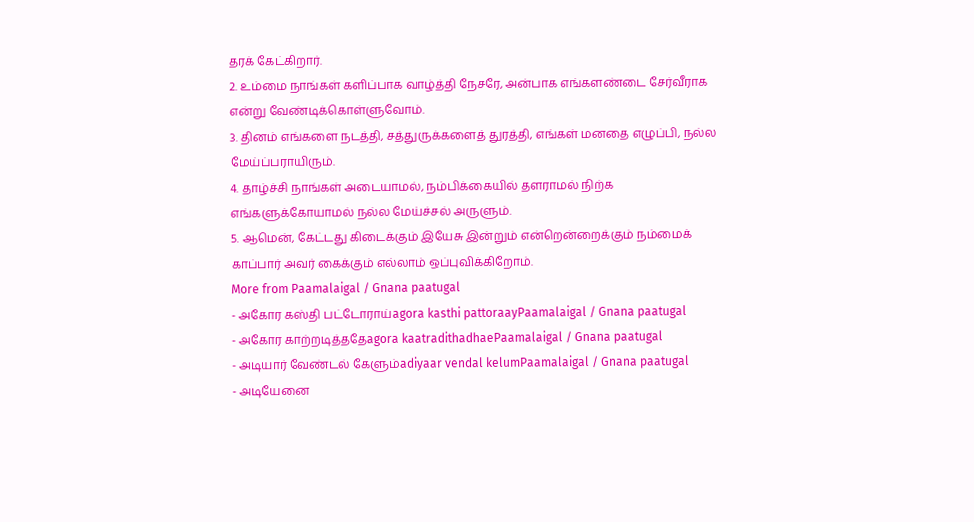தரக் கேட்கிறார்.
2. உம்மை நாங்கள் களிப்பாக வாழ்த்தி நேசரே, அன்பாக எங்களண்டை சேர்வீராக என்று வேண்டிக்கொள்ளுவோம்.
3. தினம் எங்களை நடத்தி, சத்துருக்களைத் துரத்தி, எங்கள் மனதை எழுப்பி, நல்ல மேய்ப்பராயிரும்.
4. தாழ்ச்சி நாங்கள் அடையாமல், நம்பிக்கையில் தளராமல் நிற்க எங்களுக்கோயாமல் நல்ல மேய்ச்சல் அருளும்.
5. ஆமென், கேட்டது கிடைக்கும் இயேசு இன்றும் என்றென்றைக்கும் நம்மைக் காப்பார் அவர் கைக்கும் எல்லாம் ஒப்புவிக்கிறோம்.
More from Paamalaigal / Gnana paatugal
- அகோர கஸ்தி பட்டோராய்agora kasthi pattoraayPaamalaigal / Gnana paatugal
- அகோர காற்றடித்ததேagora kaatradithadhaePaamalaigal / Gnana paatugal
- அடியார் வேண்டல் கேளும்adiyaar vendal kelumPaamalaigal / Gnana paatugal
- அடியேனை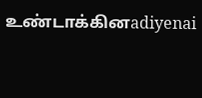உண்டாக்கினadiyenai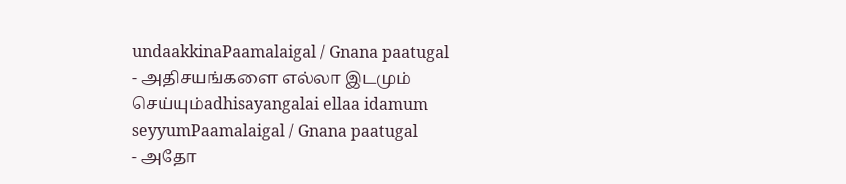undaakkinaPaamalaigal / Gnana paatugal
- அதிசயங்களை எல்லா இடமும் செய்யும்adhisayangalai ellaa idamum seyyumPaamalaigal / Gnana paatugal
- அதோ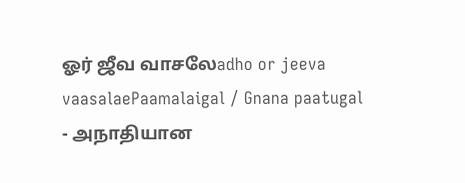ஓர் ஜீவ வாசலேadho or jeeva vaasalaePaamalaigal / Gnana paatugal
- அநாதியான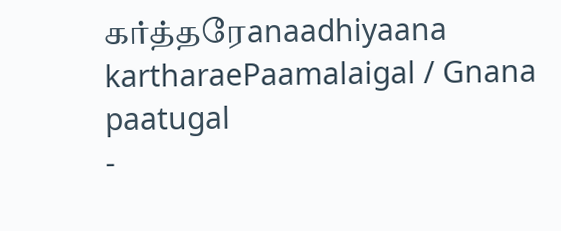கர்த்தரேanaadhiyaana kartharaePaamalaigal / Gnana paatugal
-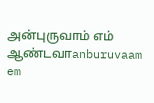அன்புருவாம் எம் ஆண்டவாanburuvaam em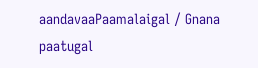aandavaaPaamalaigal / Gnana paatugal